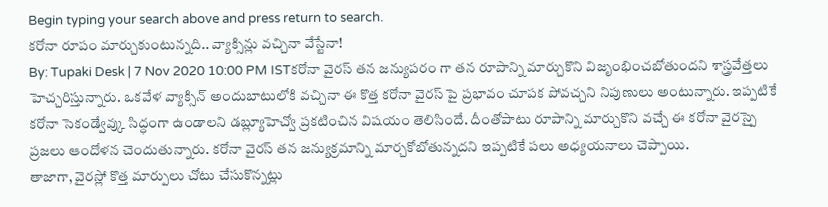Begin typing your search above and press return to search.
కరోనా రూపం మార్చుకుంటున్నది.. వ్యాక్సిన్లు వచ్చినా వేస్టేనా!
By: Tupaki Desk | 7 Nov 2020 10:00 PM ISTకరోనా వైరస్ తన జన్యుపరం గా తన రూపాన్ని మార్చుకొని విజృంభించబోతుందని శాస్త్రవేత్తలు హెచ్చరిస్తున్నారు. ఒకవేళ వ్యాక్సిన్ అందుబాటులోకి వచ్చినా ఈ కొత్త కరోనా వైరస్ పై ప్రభావం చూపక పోవచ్చని నిపుణులు అంటున్నారు. ఇప్పటికే కరోనా సెకండ్వేవ్కు సిద్ధంగా ఉండాలని డబ్ల్యూహెచ్వో ప్రకటించిన విషయం తెలిసిందే. దీంతోపాటు రూపాన్ని మార్చుకొని వచ్చే ఈ కరోనా వైరస్పై ప్రజలు ఆందోళన చెందుతున్నారు. కరోనా వైరస్ తన జన్యుక్రమాన్ని మార్చకోబోతున్నదని ఇప్పటికే పలు అధ్యయనాలు చెప్పాయి.
తాజాగా, వైరస్లో కొత్త మార్పులు చోటు చేసుకొన్నట్లు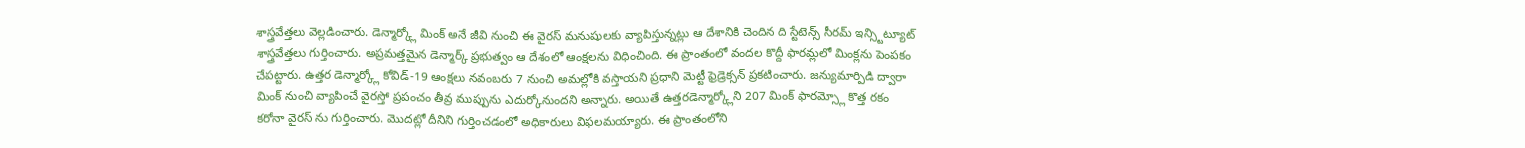శాస్త్రవేత్తలు వెల్లడించారు. డెన్మార్క్లో మింక్ అనే జీవి నుంచి ఈ వైరస్ మనుషులకు వ్యాపిస్తున్నట్లు ఆ దేశానికి చెందిన ది స్టేటెన్స్ సీరమ్ ఇన్స్టిట్యూట్ శాస్త్రవేత్తలు గుర్తించారు. అప్రమత్తమైన డెన్మార్క్ ప్రభుత్వం ఆ దేశంలో ఆంక్షలను విధించింది. ఈ ప్రాంతంలో వందల కొద్దీ ఫారమ్లలో మింక్లను పెంపకం చేపట్టారు. ఉత్తర డెన్మార్క్లో కోవిడ్-19 ఆంక్షలు నవంబరు 7 నుంచి అమల్లోకి వస్తాయని ప్రధాని మెట్టీ ఫ్రెడ్రెక్సన్ ప్రకటించారు. జన్యుమార్పిడి ద్వారా మింక్ నుంచి వ్యాపించే వైరస్తో ప్రపంచం తీవ్ర ముప్పును ఎదుర్కోనుందని అన్నారు. అయితే ఉత్తరడెన్మార్క్లోని 207 మింక్ ఫారమ్స్లో కొత్త రకం కరోనా వైరస్ ను గుర్తించారు. మొదట్లో దీనిని గుర్తించడంలో అధికారులు విఫలమయ్యారు. ఈ ప్రాంతంలోని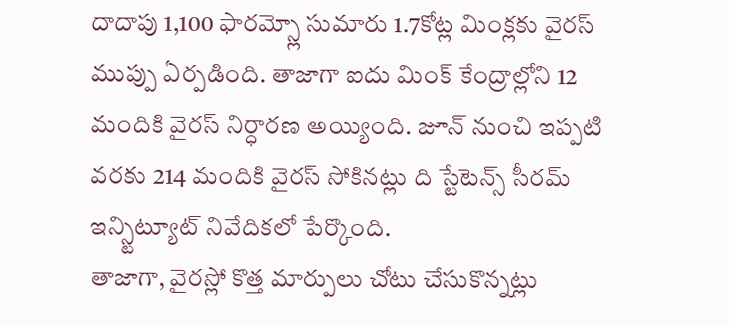దాదాపు 1,100 ఫారమ్స్లో సుమారు 1.7కోట్ల మింక్లకు వైరస్ ముప్పు ఏర్పడింది. తాజాగా ఐదు మింక్ కేంద్రాల్లోని 12 మందికి వైరస్ నిర్ధారణ అయ్యింది. జూన్ నుంచి ఇప్పటి వరకు 214 మందికి వైరస్ సోకినట్లు ది స్టేటెన్స్ సీరమ్ ఇన్స్టిట్యూట్ నివేదికలో పేర్కొంది.
తాజాగా, వైరస్లో కొత్త మార్పులు చోటు చేసుకొన్నట్లు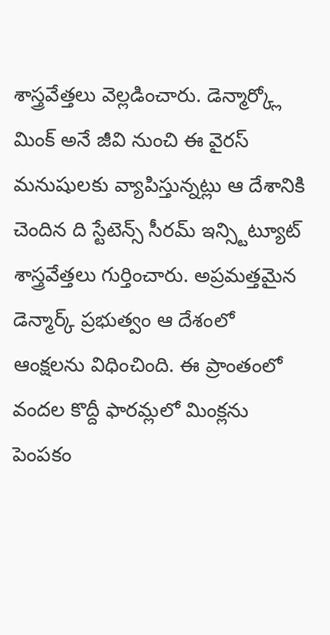శాస్త్రవేత్తలు వెల్లడించారు. డెన్మార్క్లో మింక్ అనే జీవి నుంచి ఈ వైరస్ మనుషులకు వ్యాపిస్తున్నట్లు ఆ దేశానికి చెందిన ది స్టేటెన్స్ సీరమ్ ఇన్స్టిట్యూట్ శాస్త్రవేత్తలు గుర్తించారు. అప్రమత్తమైన డెన్మార్క్ ప్రభుత్వం ఆ దేశంలో ఆంక్షలను విధించింది. ఈ ప్రాంతంలో వందల కొద్దీ ఫారమ్లలో మింక్లను పెంపకం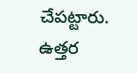చేపట్టారు. ఉత్తర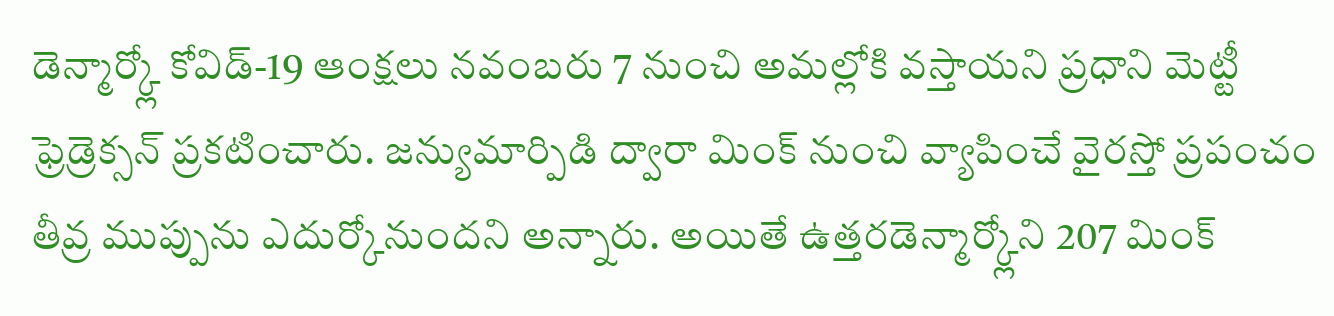డెన్మార్క్లో కోవిడ్-19 ఆంక్షలు నవంబరు 7 నుంచి అమల్లోకి వస్తాయని ప్రధాని మెట్టీ ఫ్రెడ్రెక్సన్ ప్రకటించారు. జన్యుమార్పిడి ద్వారా మింక్ నుంచి వ్యాపించే వైరస్తో ప్రపంచం తీవ్ర ముప్పును ఎదుర్కోనుందని అన్నారు. అయితే ఉత్తరడెన్మార్క్లోని 207 మింక్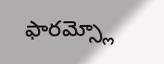ఫారమ్స్లో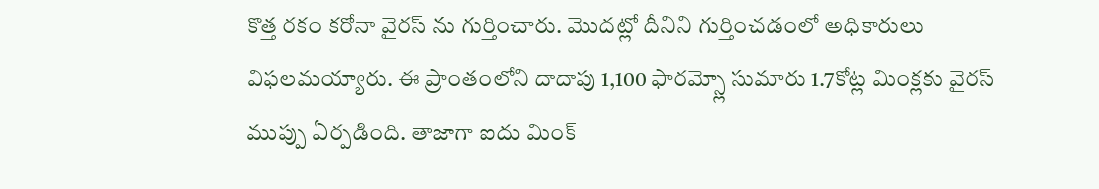కొత్త రకం కరోనా వైరస్ ను గుర్తించారు. మొదట్లో దీనిని గుర్తించడంలో అధికారులు విఫలమయ్యారు. ఈ ప్రాంతంలోని దాదాపు 1,100 ఫారమ్స్లో సుమారు 1.7కోట్ల మింక్లకు వైరస్ ముప్పు ఏర్పడింది. తాజాగా ఐదు మింక్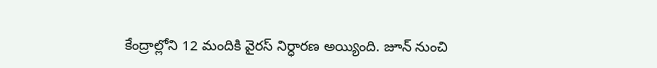కేంద్రాల్లోని 12 మందికి వైరస్ నిర్ధారణ అయ్యింది. జూన్ నుంచి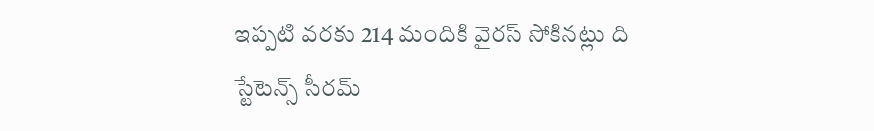ఇప్పటి వరకు 214 మందికి వైరస్ సోకినట్లు ది స్టేటెన్స్ సీరమ్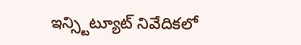ఇన్స్టిట్యూట్ నివేదికలో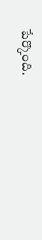పేర్కొంది.